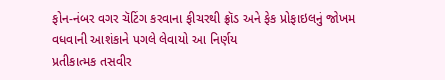ફોન-નંબર વગર ચૅટિંગ કરવાના ફીચરથી ફ્રૉડ અને ફેક પ્રોફાઇલનું જોખમ વધવાની આશંકાને પગલે લેવાયો આ નિર્ણય
પ્રતીકાત્મક તસવીર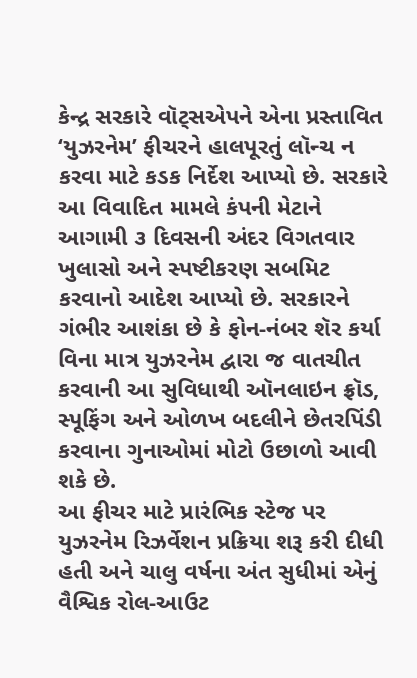કેન્દ્ર સરકારે વૉટ્સએપને એના પ્રસ્તાવિત ‘યુઝરનેમ’ ફીચરને હાલપૂરતું લૉન્ચ ન કરવા માટે કડક નિર્દેશ આપ્યો છે. સરકારે આ વિવાદિત મામલે કંપની મેટાને આગામી ૩ દિવસની અંદર વિગતવાર ખુલાસો અને સ્પષ્ટીકરણ સબમિટ કરવાનો આદેશ આપ્યો છે. સરકારને ગંભીર આશંકા છે કે ફોન-નંબર શૅર કર્યા વિના માત્ર યુઝરનેમ દ્વારા જ વાતચીત કરવાની આ સુવિધાથી ઑનલાઇન ફ્રૉડ, સ્પૂફિંગ અને ઓળખ બદલીને છેતરપિંડી કરવાના ગુનાઓમાં મોટો ઉછાળો આવી શકે છે.
આ ફીચર માટે પ્રારંભિક સ્ટેજ પર યુઝરનેમ રિઝર્વેશન પ્રક્રિયા શરૂ કરી દીધી હતી અને ચાલુ વર્ષના અંત સુધીમાં એનું વૈશ્વિક રોલ-આઉટ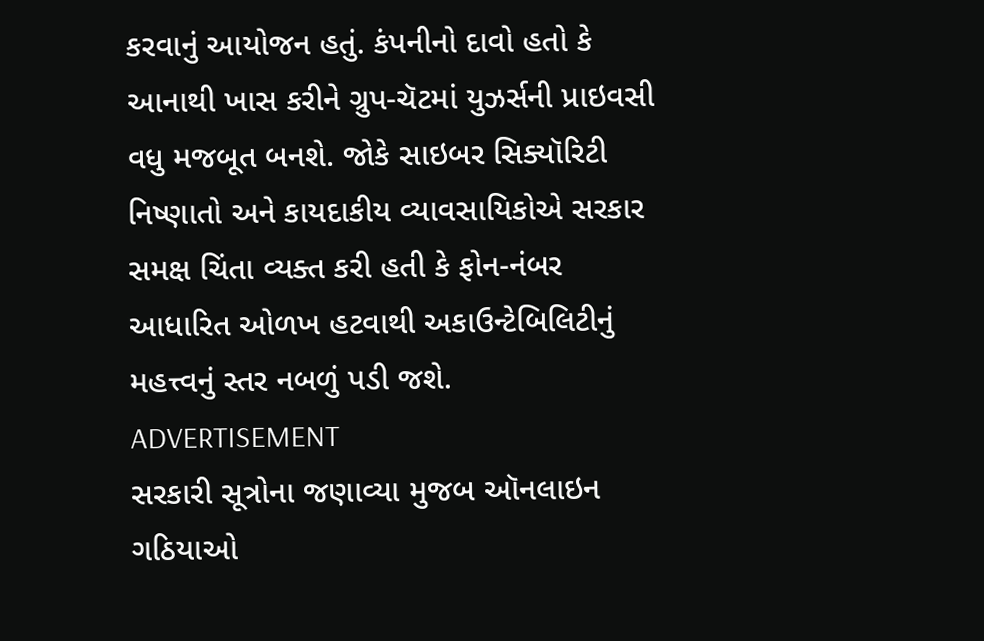કરવાનું આયોજન હતું. કંપનીનો દાવો હતો કે આનાથી ખાસ કરીને ગ્રુપ-ચૅટમાં યુઝર્સની પ્રાઇવસી વધુ મજબૂત બનશે. જોકે સાઇબર સિક્યૉરિટી નિષ્ણાતો અને કાયદાકીય વ્યાવસાયિકોએ સરકાર સમક્ષ ચિંતા વ્યક્ત કરી હતી કે ફોન-નંબર આધારિત ઓળખ હટવાથી અકાઉન્ટેબિલિટીનું મહત્ત્વનું સ્તર નબળું પડી જશે.
ADVERTISEMENT
સરકારી સૂત્રોના જણાવ્યા મુજબ ઑનલાઇન ગઠિયાઓ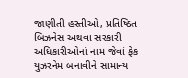જાણીતી હસ્તીઓ, પ્રતિષ્ઠિત બિઝનેસ અથવા સરકારી અધિકારીઓનાં નામ જેવાં ફેક યુઝરનેમ બનાવીને સામાન્ય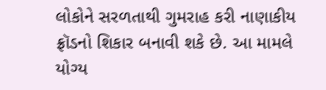લોકોને સરળતાથી ગુમરાહ કરી નાણાકીય ફ્રૉડનો શિકાર બનાવી શકે છે. આ મામલે યોગ્ય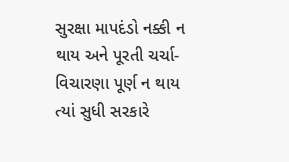સુરક્ષા માપદંડો નક્કી ન થાય અને પૂરતી ચર્ચા-વિચારણા પૂર્ણ ન થાય ત્યાં સુધી સરકારે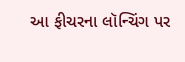આ ફીચરના લૉન્ચિંગ પર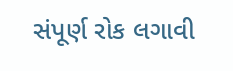સંપૂર્ણ રોક લગાવી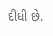દીધી છે.